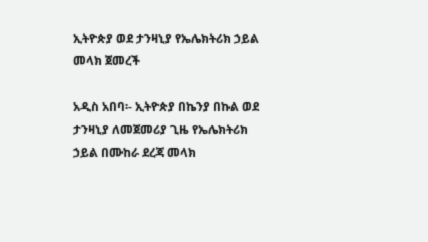ኢትዮጵያ ወደ ታንዛኒያ የኤሌክትሪክ ኃይል መላክ ጀመረች

አዲስ አበባ፡- ኢትዮጵያ በኬንያ በኩል ወደ ታንዛኒያ ለመጀመሪያ ጊዜ የኤሌክትሪክ ኃይል በሙከራ ደረጃ መላክ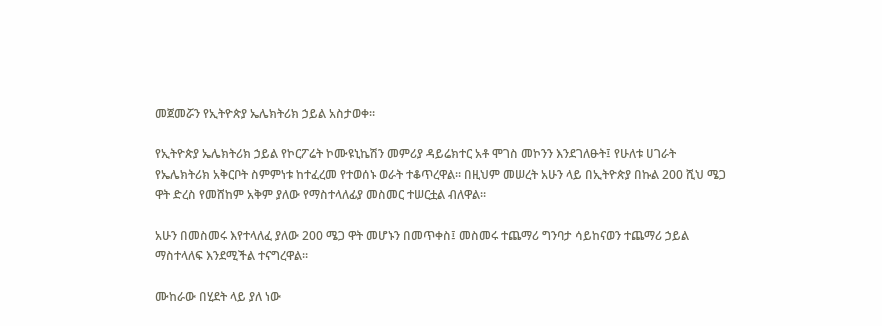መጀመሯን የኢትዮጵያ ኤሌክትሪክ ኃይል አስታወቀ።

የኢትዮጵያ ኤሌክትሪክ ኃይል የኮርፖሬት ኮሙዩኒኬሽን መምሪያ ዳይሬክተር አቶ ሞገስ መኮንን እንደገለፁት፤ የሁለቱ ሀገራት የኤሌክትሪክ አቅርቦት ስምምነቱ ከተፈረመ የተወሰኑ ወራት ተቆጥረዋል። በዚህም መሠረት አሁን ላይ በኢትዮጵያ በኩል 200 ሺህ ሜጋ ዋት ድረስ የመሸከም አቅም ያለው የማስተላለፊያ መስመር ተሠርቷል ብለዋል።

አሁን በመስመሩ እየተላለፈ ያለው 200 ሜጋ ዋት መሆኑን በመጥቀስ፤ መስመሩ ተጨማሪ ግንባታ ሳይከናወን ተጨማሪ ኃይል ማስተላለፍ እንደሚችል ተናግረዋል።

ሙከራው በሂደት ላይ ያለ ነው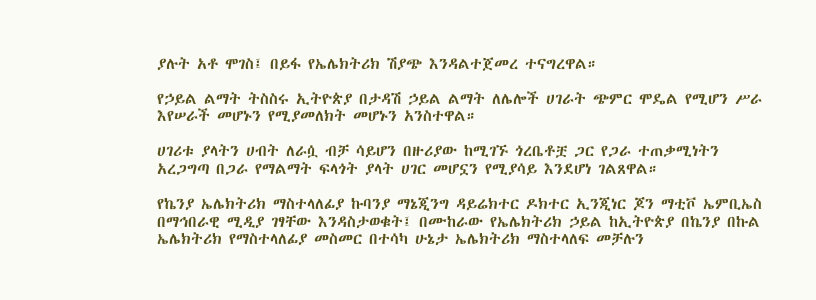ያሉት አቶ ሞገስ፤ በይፋ የኤሌክትሪክ ሽያጭ እንዳልተጀመረ ተናግረዋል።

የኃይል ልማት ትስስሩ ኢትዮጵያ በታዳሽ ኃይል ልማት ለሌሎች ሀገራት ጭምር ሞዴል የሚሆን ሥራ እየሠራች መሆኑን የሚያመለክት መሆኑን አንስተዋል።

ሀገሪቱ ያላትን ሀብት ለራሷ ብቻ ሳይሆን በዙሪያው ከሚገኙ ጎረቤቶቿ ጋር የጋራ ተጠቃሚነትን አረጋግጣ በጋራ የማልማት ፍላጎት ያላት ሀገር መሆኗን የሚያሳይ እንደሆነ ገልጸዋል።

የኬንያ ኤሌክትሪክ ማስተላለፊያ ኩባንያ ማኔጂንግ ዳይሬክተር ዶክተር ኢንጂነር ጆን ማቲቮ ኤምቢኤስ በማኅበራዊ ሚዲያ ገፃቸው እንዳስታወቁት፤ በሙከራው የኤሌክትሪክ ኃይል ከኢትዮጵያ በኬንያ በኩል ኤሌክትሪክ የማስተላለፊያ መስመር በተሳካ ሁኔታ ኤሌክትሪክ ማስተላለፍ መቻሉን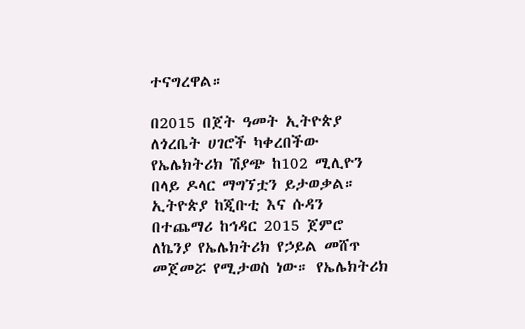ተናግረዋል።

በ2015 በጀት ዓመት ኢትዮጵያ ለጎረቤት ሀገሮች ካቀረበችው የኤሌክትሪክ ሽያጭ ከ102 ሚሊዮን በላይ ዶላር ማግኘቷን ይታወቃል። ኢትዮጵያ ከጂቡቲ እና ሱዳን በተጨማሪ ከኅዳር 2015 ጀምሮ ለኬንያ የኤሌክትሪክ የኃይል መሸጥ መጀመሯ የሚታወስ ነው። የኤሌክትሪክ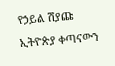የኃይል ሽያጩ ኢትዮጵያ ቀጣናውን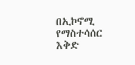በኢኮኖሚ የማስተሳሰር እቅድ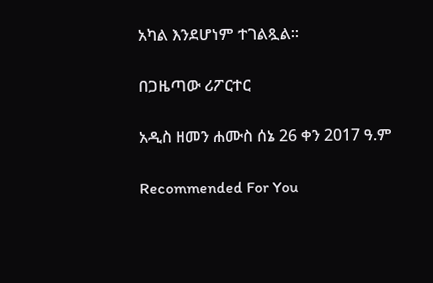አካል እንደሆነም ተገልጿል።

በጋዜጣው ሪፖርተር

አዲስ ዘመን ሐሙስ ሰኔ 26 ቀን 2017 ዓ.ም

Recommended For You